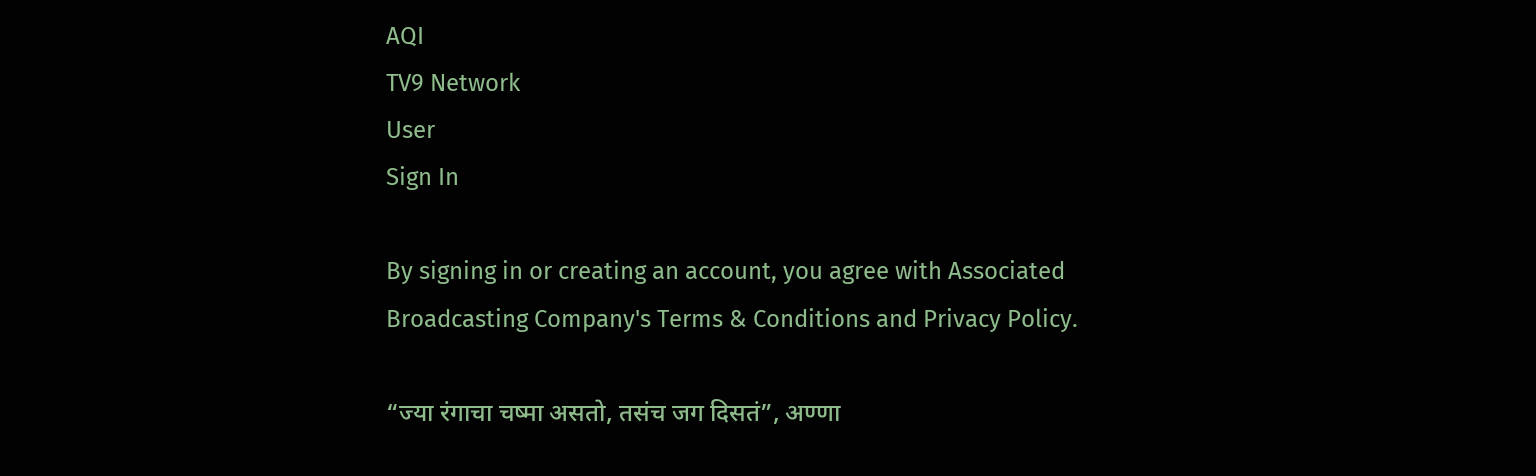AQI
TV9 Network
User
Sign In

By signing in or creating an account, you agree with Associated Broadcasting Company's Terms & Conditions and Privacy Policy.

“ज्या रंगाचा चष्मा असतो, तसंच जग दिसतं”, अण्णा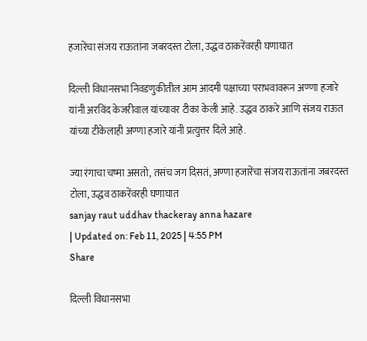हजारेंचा संजय राऊतांना जबरदस्त टोला, उद्धव ठाकरेंवरही घणाघात

दिल्ली विधानसभा निवडणुकीतील आम आदमी पक्षाच्या पराभवावरून अण्णा हजारे यांनी अरविंद केजरीवाल यांच्यावर टीका केली आहे. उद्धव ठाकरे आणि संजय राऊत यांच्या टीकेलाही अण्णा हजारे यांनी प्रत्युत्तर दिले आहे.

ज्या रंगाचा चष्मा असतो, तसंच जग दिसतं, अण्णा हजारेंचा संजय राऊतांना जबरदस्त टोला, उद्धव ठाकरेंवरही घणाघात
sanjay raut uddhav thackeray anna hazare
| Updated on: Feb 11, 2025 | 4:55 PM
Share

दिल्ली विधानसभा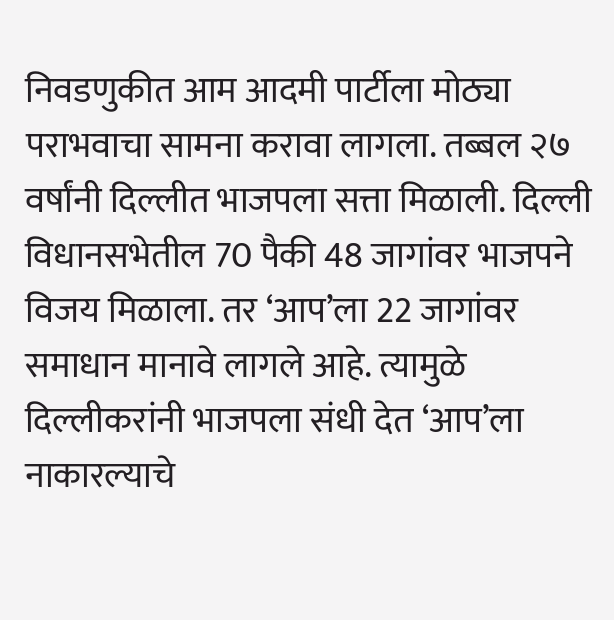निवडणुकीत आम आदमी पार्टीला मोठ्या पराभवाचा सामना करावा लागला. तब्बल २७ वर्षांनी दिल्लीत भाजपला सत्ता मिळाली. दिल्ली विधानसभेतील 70 पैकी 48 जागांवर भाजपने विजय मिळाला. तर ‘आप’ला 22 जागांवर समाधान मानावे लागले आहे. त्यामुळे दिल्लीकरांनी भाजपला संधी देत ‘आप’ला नाकारल्याचे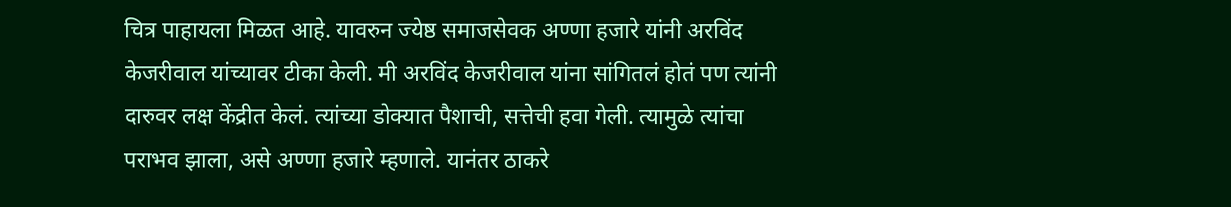चित्र पाहायला मिळत आहे. यावरुन ज्येष्ठ समाजसेवक अण्णा हजारे यांनी अरविंद केजरीवाल यांच्यावर टीका केली. मी अरविंद केजरीवाल यांना सांगितलं होतं पण त्यांनी दारुवर लक्ष केंद्रीत केलं. त्यांच्या डोक्यात पैशाची, सत्तेची हवा गेली. त्यामुळे त्यांचा पराभव झाला, असे अण्णा हजारे म्हणाले. यानंतर ठाकरे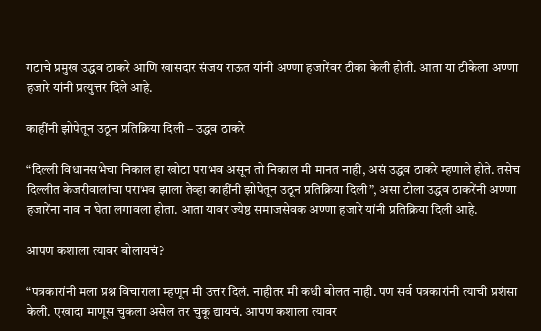गटाचे प्रमुख उद्धव ठाकरे आणि खासदार संजय राऊत यांनी अण्णा हजारेंवर टीका केली होती. आता या टीकेला अण्णा हजारे यांनी प्रत्युत्तर दिले आहे.

काहींनी झोपेतून उठून प्रतिक्रिया दिली – उद्धव ठाकरे

“दिल्ली विधानसभेचा निकाल हा खोटा पराभव असून तो निकाल मी मानत नाही, असं उद्धव ठाकरे म्हणाले होते. तसेच दिल्लीत केजरीवालांचा पराभव झाला तेव्हा काहींनी झोपेतून उठून प्रतिक्रिया दिली”, असा टोला उद्धव ठाकरेंनी अण्णा हजारेंना नाव न घेता लगावला होता. आता यावर ज्येष्ठ समाजसेवक अण्णा हजारे यांनी प्रतिक्रिया दिली आहे.

आपण कशाला त्यावर बोलायचं?

“पत्रकारांनी मला प्रश्न विचाराला म्हणून मी उत्तर दिलं. नाहीतर मी कधी बोलत नाही. पण सर्व पत्रकारांनी त्याची प्रशंसा केली. एखादा माणूस चुकला असेल तर चुकू द्यायचं. आपण कशाला त्यावर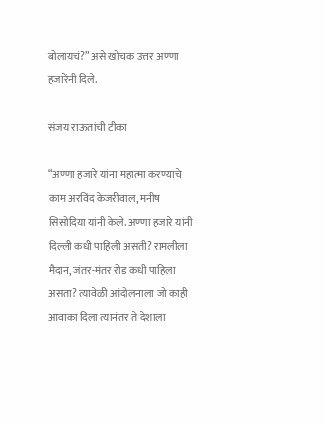बोलायचं?” असे खोचक उत्तर अण्णा हजारेंनी दिले.

संजय राऊतांची टीका

“अण्णा हजारे यांना महात्मा करण्याचे काम अरविंद केजरीवाल, मनीष सिसोदिया यांनी केले. अण्णा हजारे यांनी दिल्ली कधी पाहिली असती? रामलीला मैदान, जंतर-मंतर रोड कधी पाहिला असता? त्यावेळी आंदोलनाला जो काही आवाका दिला त्यानंतर ते देशाला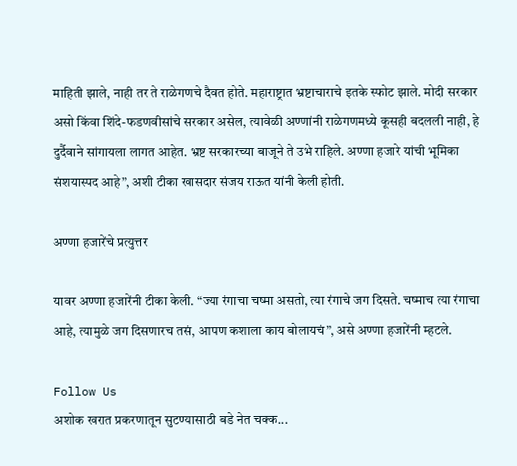माहिती झाले, नाही तर ते राळेगणचे दैवत होते. महाराष्ट्रात भ्रष्टाचाराचे इतके स्फोट झाले. मोदी सरकार असो किंवा शिंदे-फडणवीसांचे सरकार असेल, त्यावेळी अण्णांनी राळेगणमध्ये कूसही बदलली नाही, हे दुर्दैवाने सांगायला लागत आहेत. भ्रष्ट सरकारच्या बाजूने ते उभे राहिले. अण्णा हजारे यांची भूमिका संशयास्पद आहे”, अशी टीका खासदार संजय राऊत यांनी केली होती.

अण्णा हजारेंचे प्रत्युत्तर

यावर अण्णा हजारेंनी टीका केली. “ज्या रंगाचा चष्मा असतो, त्या रंगाचे जग दिसते. चष्माच त्या रंगाचा आहे, त्यामुळे जग दिसणारच तसं, आपण कशाला काय बोलायचं”, असे अण्णा हजारेंनी म्हटले.

Follow Us
अशोक खरात प्रकरणातून सुटण्यासाठी बडे नेत चक्क...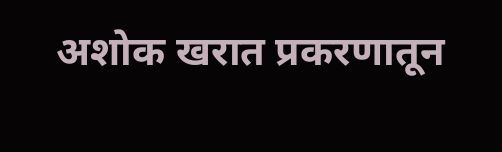अशोक खरात प्रकरणातून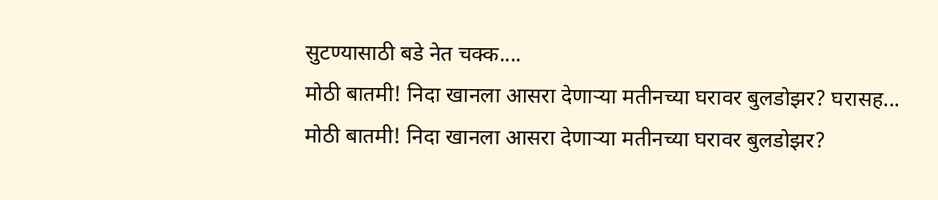सुटण्यासाठी बडे नेत चक्क....
मोठी बातमी! निदा खानला आसरा देणाऱ्या मतीनच्या घरावर बुलडोझर? घरासह...
मोठी बातमी! निदा खानला आसरा देणाऱ्या मतीनच्या घरावर बुलडोझर?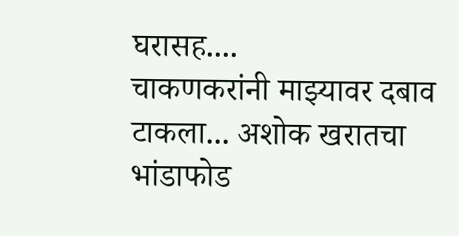घरासह....
चाकणकरांनी माझ्यावर दबाव टाकला... अशोक खरातचा भांडाफोड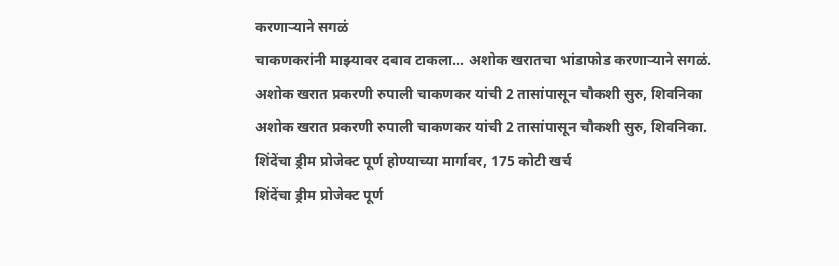करणाऱ्याने सगळं
चाकणकरांनी माझ्यावर दबाव टाकला... अशोक खरातचा भांडाफोड करणाऱ्याने सगळं.
अशोक खरात प्रकरणी रुपाली चाकणकर यांची 2 तासांपासून चौकशी सुरु, शिवनिका
अशोक खरात प्रकरणी रुपाली चाकणकर यांची 2 तासांपासून चौकशी सुरु, शिवनिका.
शिंदेंचा ड्रीम प्रोजेक्ट पूर्ण होण्याच्या मार्गावर, 175 कोटी खर्च
शिंदेंचा ड्रीम प्रोजेक्ट पूर्ण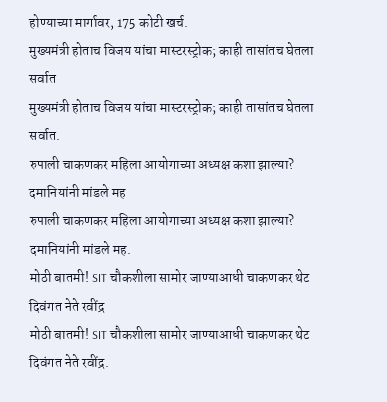होण्याच्या मार्गावर, 175 कोटी खर्च.
मुख्यमंत्री होताच विजय यांचा मास्टरस्ट्रोक; काही तासांतच घेतला सर्वात
मुख्यमंत्री होताच विजय यांचा मास्टरस्ट्रोक; काही तासांतच घेतला सर्वात.
रुपाली चाकणकर महिला आयोगाच्या अध्यक्ष कशा झाल्या? दमानियांनी मांडले मह
रुपाली चाकणकर महिला आयोगाच्या अध्यक्ष कशा झाल्या? दमानियांनी मांडले मह.
मोठी बातमी! SIT चौकशीला सामोर जाण्याआधी चाकणकर थेट दिवंगत नेते रवींद्र
मोठी बातमी! SIT चौकशीला सामोर जाण्याआधी चाकणकर थेट दिवंगत नेते रवींद्र.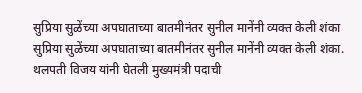सुप्रिया सुळेंच्या अपघाताच्या बातमीनंतर सुनील मानेंनी व्यक्त केली शंका
सुप्रिया सुळेंच्या अपघाताच्या बातमीनंतर सुनील मानेंनी व्यक्त केली शंका.
थलपती विजय यांनी घेतली मुख्यमंत्री पदाची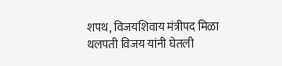शपथ, विजयशिवाय मंत्रीपद मिळा
थलपती विजय यांनी घेतली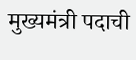मुख्यमंत्री पदाची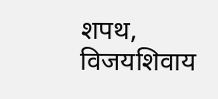शपथ, विजयशिवाय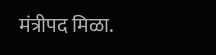मंत्रीपद मिळा.